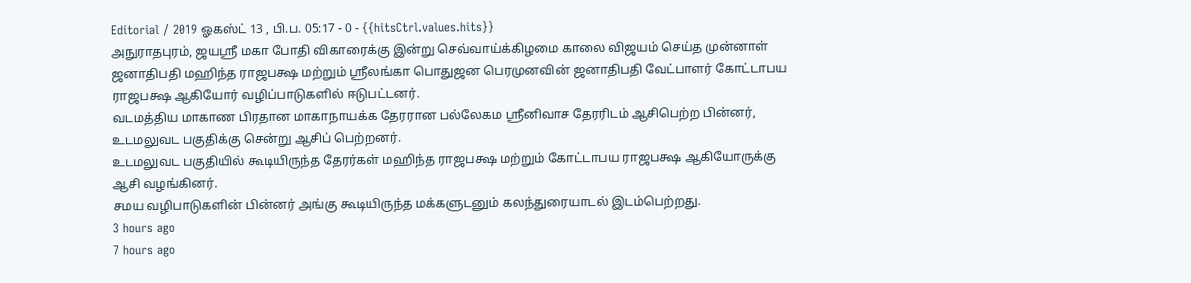Editorial / 2019 ஓகஸ்ட் 13 , பி.ப. 05:17 - 0 - {{hitsCtrl.values.hits}}
அநுராதபுரம், ஜயஸ்ரீ மகா போதி விகாரைக்கு இன்று செவ்வாய்க்கிழமை காலை விஜயம் செய்த முன்னாள் ஜனாதிபதி மஹிந்த ராஜபக்ஷ மற்றும் ஶ்ரீலங்கா பொதுஜன பெரமுனவின் ஜனாதிபதி வேட்பாளர் கோட்டாபய ராஜபக்ஷ ஆகியோர் வழிப்பாடுகளில் ஈடுபட்டனர்.
வடமத்திய மாகாண பிரதான மாகாநாயக்க தேரரான பல்லேகம ஸ்ரீனிவாச தேரரிடம் ஆசிபெற்ற பின்னர், உடமலுவட பகுதிக்கு சென்று ஆசிப் பெற்றனர்.
உடமலுவட பகுதியில் கூடியிருந்த தேரர்கள் மஹிந்த ராஜபக்ஷ மற்றும் கோட்டாபய ராஜபக்ஷ ஆகியோருக்கு ஆசி வழங்கினர்.
சமய வழிபாடுகளின் பின்னர் அங்கு கூடியிருந்த மக்களுடனும் கலந்துரையாடல் இடம்பெற்றது.
3 hours ago
7 hours ago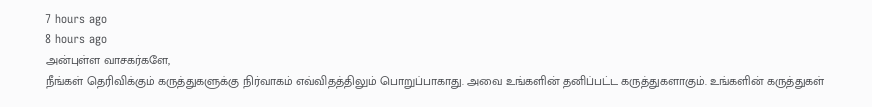7 hours ago
8 hours ago
அன்புள்ள வாசகர்களே,
நீங்கள் தெரிவிக்கும் கருத்துகளுக்கு நிர்வாகம் எவ்விதத்திலும் பொறுப்பாகாது. அவை உங்களின் தனிப்பட்ட கருத்துகளாகும். உங்களின் கருத்துகள்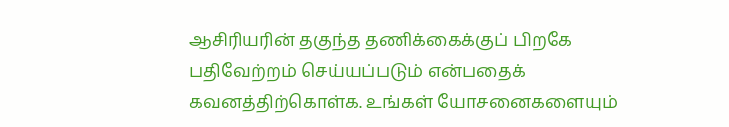ஆசிரியரின் தகுந்த தணிக்கைக்குப் பிறகே பதிவேற்றம் செய்யப்படும் என்பதைக் கவனத்திற்கொள்க. உங்கள் யோசனைகளையும்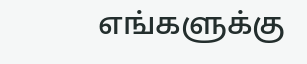எங்களுக்கு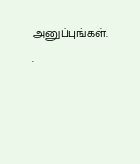அனுப்புங்கள். .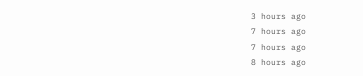3 hours ago
7 hours ago
7 hours ago
8 hours ago